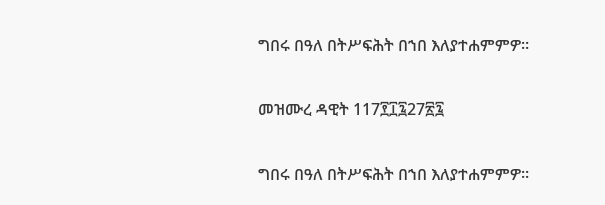ግበሩ በዓለ በትሥፍሕት በኀበ እለያተሐምምዎ።

መዝሙረ ዳዊት 117፻፲፯27፳፯

ግበሩ በዓለ በትሥፍሕት በኀበ እለያተሐምምዎ።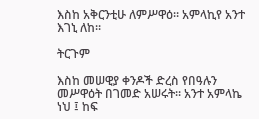እስከ አቅርንቲሁ ለምሥዋዕ። አምላኪየ አንተ እገኒ ለከ።

ትርጉም

እስከ መሠዊያ ቀንዶች ድረስ የበዓሉን መሥዋዕት በገመድ አሠሩት። አንተ አምላኬ ነህ ፤ ከፍ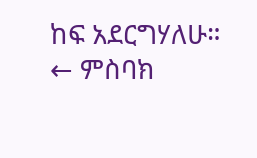ከፍ አደርግሃለሁ።
← ምስባክ